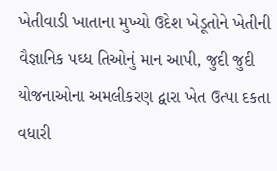ખેતીવાડી ખાતાના મુખ્યો ઉદેશ ખેડૂતોને ખેતીની વૈજ્ઞાનિક પઘ્ધ તિઓનું માન આપી, જુદી જુદી યોજનાઓના અમલીકરણ દ્વારા ખેત ઉત્પા દકતા વધારી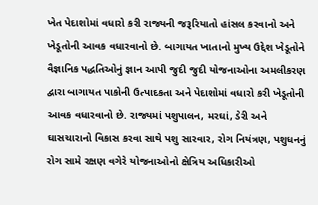ખેત પેદાશોમાં વધારો કરી રાજ્યની જરૂરિયાતો હાંસલ કરવાનો અને ખેડૂતોની આવક વધારવાનો છે. બાગાયત ખાતાનો મુખ્ય ઉદ્દેશ ખેડૂતોને વૈજ્ઞાનિક પદ્ધતિઓનું જ્ઞાન આપી જુદી જુદી યોજનાઓના અમલીકરણ દ્વારા બાગાયત પાકોની ઉત્પાદકતા અને પેદાશોમાં વધારો કરી ખેડૂતોની આવક વધારવાનો છે. રાજ્યમાં પશુપાલન, મરઘાં, ડેરી અને ઘાસચારાનો વિકાસ કરવા સાથે પશુ સારવાર, રોગ નિયંત્રણ, પશુધનનું રોગ સામે રક્ષણ વગેરે યોજનાઓનો ક્ષેત્રિય અધિકારીઓ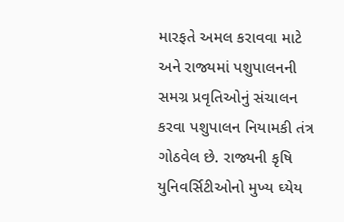મારફતે અમલ કરાવવા માટે અને રાજ્યમાં પશુપાલનની સમગ્ર પ્રવૃતિઓનું સંચાલન કરવા પશુપાલન નિયામકી તંત્ર ગોઠવેલ છે. રાજ્યની કૃષિ યુનિવર્સિટીઓનો મુખ્ય ઘ્યેય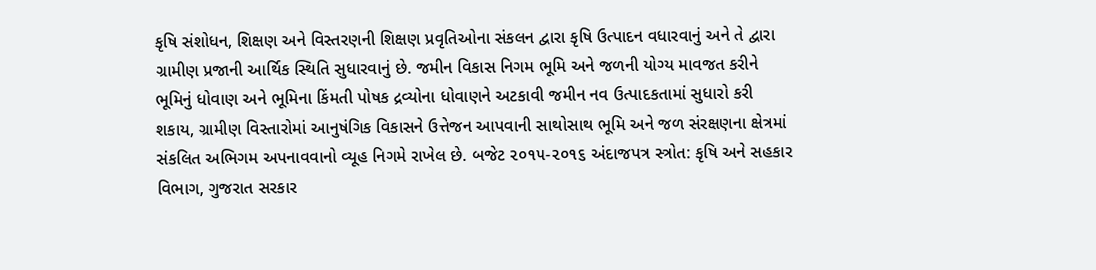કૃષિ સંશોધન, શિક્ષણ અને વિસ્તરણની શિક્ષણ પ્રવૃતિઓના સંકલન દ્વારા કૃષિ ઉત્પાદન વધારવાનું અને તે દ્વારા ગ્રામીણ પ્રજાની આર્થિક સ્થિતિ સુધારવાનું છે. જમીન વિકાસ નિગમ ભૂમિ અને જળની યોગ્ય માવજત કરીને ભૂમિનું ધોવાણ અને ભૂમિના કિંમતી પોષક દ્રવ્યોના ધોવાણને અટકાવી જમીન નવ ઉત્પાદકતામાં સુધારો કરી શકાય, ગ્રામીણ વિસ્તારોમાં આનુષંગિક વિકાસને ઉત્તેજન આપવાની સાથોસાથ ભૂમિ અને જળ સંરક્ષણના ક્ષેત્રમાં સંકલિત અભિગમ અપનાવવાનો વ્યૂહ નિગમે રાખેલ છે. બજેટ ૨૦૧૫-૨૦૧૬ અંદાજપત્ર સ્ત્રોત: કૃષિ અને સહકાર વિભાગ, ગુજરાત સરકાર